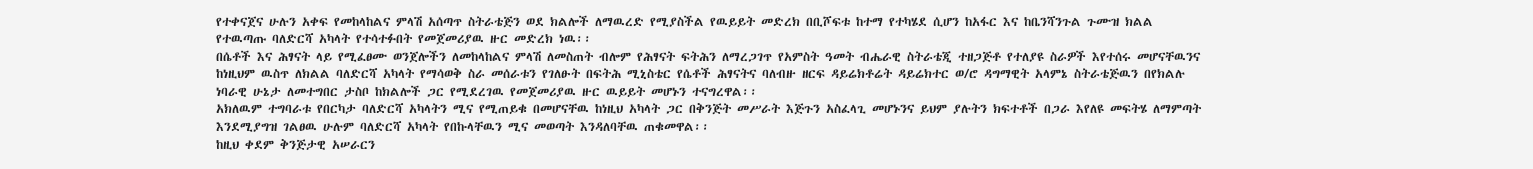የተቀናጀና ሁሉን አቀፍ የመከላከልና ምላሽ አሰጣጥ ስትራቴጅን ወደ ክልሎች ለማዉረድ የሚያስችል የዉይይት መድረክ በቢሾፍቱ ከተማ የተካሄደ ሲሆን ከአፋር እና ከቤንሻንጉል ጉሙዝ ክልል የተዉጣጡ ባለድርሻ አካላት የተሳተፉበት የመጀመሪያዉ ዙር መድረክ ነዉ፡፡
በሴቶች እና ሕፃናት ላይ የሚፈፀሙ ወንጀሎችን ለመከላከልና ምላሽ ለመስጠት ብሎም የሕፃናት ፍትሕን ለማረጋገጥ የአምስት ዓመት ብሔራዊ ስትራቴጂ ተዘጋጅቶ የተለያዩ ስራዎች እየተሰሩ መሆናቸዉንና ከነዚህም ዉስጥ ለክልል ባለድርሻ አካላት የማሳወቅ ስራ መሰራቱን የገለፁት በፍትሕ ሚኒስቴር የሴቶች ሕፃናትና ባለብዙ ዘርፍ ዳይሬክቶሬት ዳይሬክተር ወ/ሮ ዳግማዊት አላምኔ ስትራቴጅዉን በየክልሉ ነባራዊ ሁኔታ ለመተግበር ታስቦ ከክልሎች ጋር የሚደረገዉ የመጀመሪያዉ ዙር ዉይይት መሆኑን ተናግረዋል፡፡
አክለዉም ተግባራቱ የበርካታ ባለድርሻ አካላትን ሚና የሚጠይቁ በመሆናቸዉ ከነዚህ አካላት ጋር በቅንጅት መሥራት እጅጉን አስፈላጊ መሆኑንና ይህም ያሉትን ክፍተቶች በጋራ እየለዩ መፍትሄ ለማምጣት እንደሚያግዝ ገልፀዉ ሁሉም ባለድርሻ አካላት የበኩላቸዉን ሚና መወጣት እንዳለባቸዉ ጠቁመዋል፡፡
ከዚህ ቀደም ቅንጅታዊ አሠራርን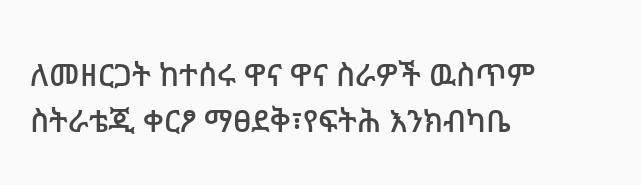ለመዘርጋት ከተሰሩ ዋና ዋና ስራዎች ዉስጥም ስትራቴጂ ቀርፆ ማፀደቅ፣የፍትሕ እንክብካቤ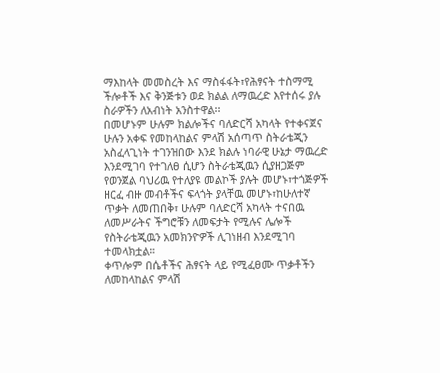ማእከላት መመስረት እና ማስፋፋት፣የሕፃናት ተስማሚ ችሎቶች እና ቅንጅቱን ወደ ክልል ለማዉረድ እየተሰሩ ያሉ ስራዎችን ለአብነት አንስተዋል፡፡
በመሆኑም ሁሉም ክልሎችና ባለድርሻ አካላት የተቀናጀና ሁሉን አቀፍ የመከላከልና ምላሽ አሰጣጥ ስትራቴጂን አስፈላጊነት ተገንዝበው እንደ ክልሉ ነባራዊ ሁኔታ ማዉረድ እንደሚገባ የተገለፀ ሲሆን ስትራቴጂዉን ሲያዘጋጅም የወንጀል ባህሪዉ የተለያዩ መልኮች ያሉት መሆኑ፣ተጎጅዎች ዘርፈ ብዙ መብቶችና ፍላጎት ያላቸዉ መሆኑ፣ከሁለተኛ ጥቃት ለመጠበቅ፣ ሁሉም ባለድርሻ አካላት ተናበዉ ለመሥራትና ችግሮቹን ለመፍታት የሚሉና ሌሎች የስትራቴጂዉን አመክንዮዎች ሊገነዘብ እንደሚገባ ተመላክቷል።
ቀጥሎም በሴቶችና ሕፃናት ላይ የሚፈፀሙ ጥቃቶችን ለመከላከልና ምላሽ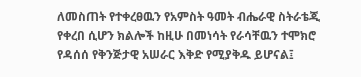ለመስጠት የተቀረፀዉን የአምስት ዓመት ብሔራዊ ስትራቴጂ የቀረበ ሲሆን ክልሎች ከዚሁ በመነሳት የራሳቸዉን ተሞክሮ የዳሰሰ የቅንጅታዊ አሠራር እቅድ የሚያቅዱ ይሆናል፤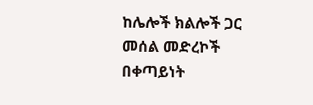ከሌሎች ክልሎች ጋር መሰል መድረኮች በቀጣይነት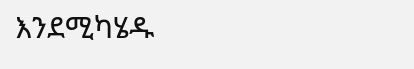እንደሚካሄዱ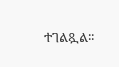ተገልጿል፡፡